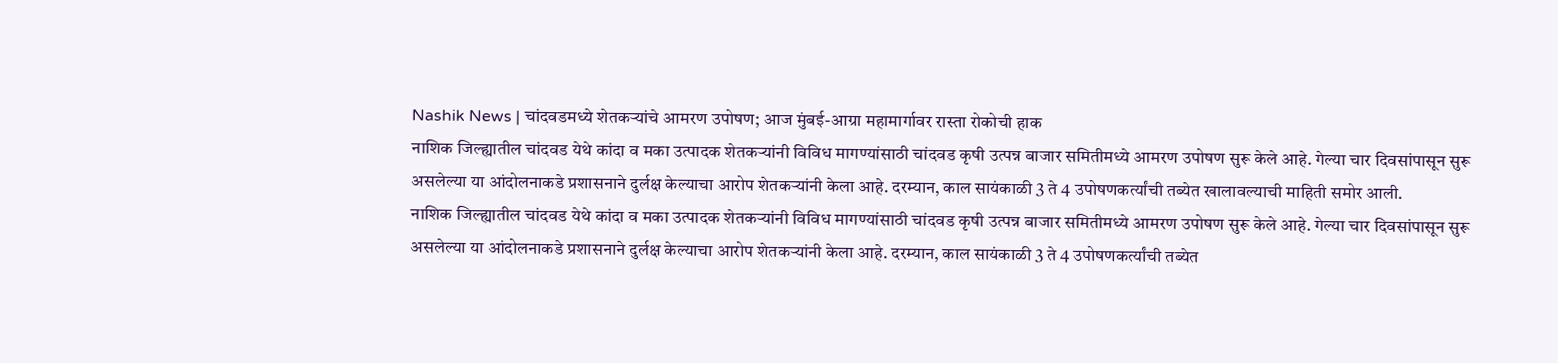Nashik News | चांदवडमध्ये शेतकऱ्यांचे आमरण उपोषण; आज मुंबई-आग्रा महामार्गावर रास्ता रोकोची हाक
नाशिक जिल्ह्यातील चांदवड येथे कांदा व मका उत्पादक शेतकऱ्यांनी विविध मागण्यांसाठी चांदवड कृषी उत्पन्न बाजार समितीमध्ये आमरण उपोषण सुरू केले आहे. गेल्या चार दिवसांपासून सुरू असलेल्या या आंदोलनाकडे प्रशासनाने दुर्लक्ष केल्याचा आरोप शेतकऱ्यांनी केला आहे. दरम्यान, काल सायंकाळी 3 ते 4 उपोषणकर्त्यांची तब्येत खालावल्याची माहिती समोर आली.
नाशिक जिल्ह्यातील चांदवड येथे कांदा व मका उत्पादक शेतकऱ्यांनी विविध मागण्यांसाठी चांदवड कृषी उत्पन्न बाजार समितीमध्ये आमरण उपोषण सुरू केले आहे. गेल्या चार दिवसांपासून सुरू असलेल्या या आंदोलनाकडे प्रशासनाने दुर्लक्ष केल्याचा आरोप शेतकऱ्यांनी केला आहे. दरम्यान, काल सायंकाळी 3 ते 4 उपोषणकर्त्यांची तब्येत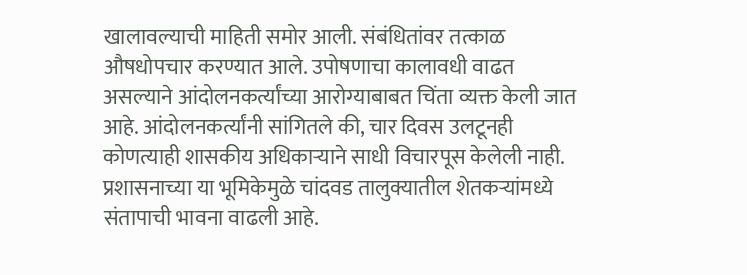खालावल्याची माहिती समोर आली. संबंधितांवर तत्काळ औषधोपचार करण्यात आले. उपोषणाचा कालावधी वाढत असल्याने आंदोलनकर्त्यांच्या आरोग्याबाबत चिंता व्यक्त केली जात आहे. आंदोलनकर्त्यांनी सांगितले की, चार दिवस उलटूनही कोणत्याही शासकीय अधिकाऱ्याने साधी विचारपूस केलेली नाही. प्रशासनाच्या या भूमिकेमुळे चांदवड तालुक्यातील शेतकऱ्यांमध्ये संतापाची भावना वाढली आहे.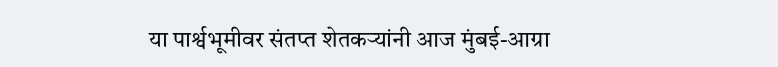या पार्श्वभूमीवर संतप्त शेतकऱ्यांनी आज मुंबई-आग्रा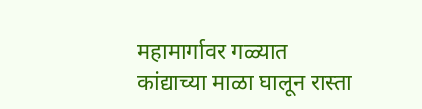महामार्गावर गळ्यात कांद्याच्या माळा घालून रास्ता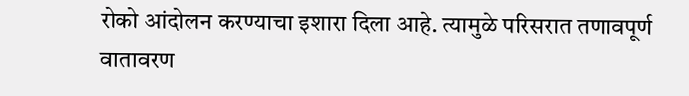रोको आंदोलन करण्याचा इशारा दिला आहे. त्यामुळे परिसरात तणावपूर्ण वातावरण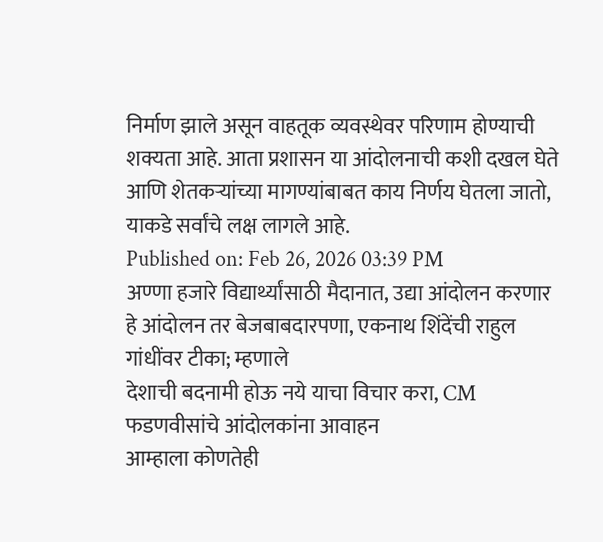निर्माण झाले असून वाहतूक व्यवस्थेवर परिणाम होण्याची शक्यता आहे. आता प्रशासन या आंदोलनाची कशी दखल घेते आणि शेतकऱ्यांच्या मागण्यांबाबत काय निर्णय घेतला जातो, याकडे सर्वांचे लक्ष लागले आहे.
Published on: Feb 26, 2026 03:39 PM
अण्णा हजारे विद्यार्थ्यांसाठी मैदानात, उद्या आंदोलन करणार
हे आंदोलन तर बेजबाबदारपणा, एकनाथ शिंदेंची राहुल गांधींवर टीका; म्हणाले
देशाची बदनामी होऊ नये याचा विचार करा, CM फडणवीसांचे आंदोलकांना आवाहन
आम्हाला कोणतेही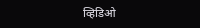व्हिडिओ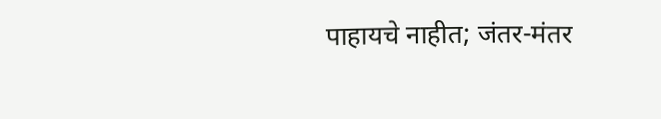पाहायचे नाहीत; जंतर-मंतर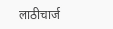लाठीचार्ज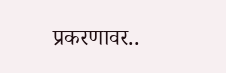प्रकरणावर..